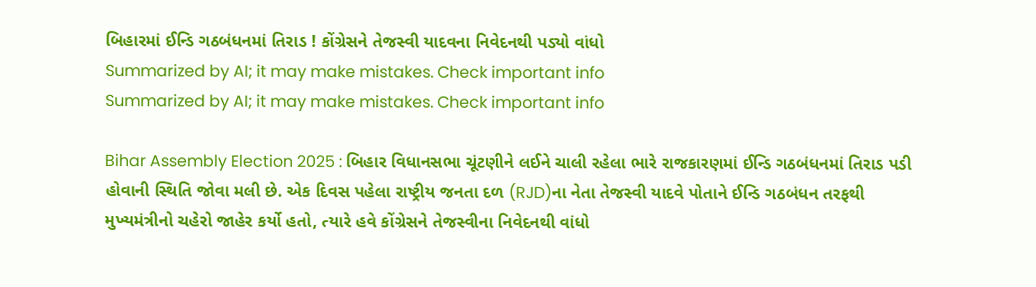બિહારમાં ઈન્ડિ ગઠબંધનમાં તિરાડ ! કોંગ્રેસને તેજસ્વી યાદવના નિવેદનથી પડ્યો વાંધો
Summarized by AI; it may make mistakes. Check important info
Summarized by AI; it may make mistakes. Check important info

Bihar Assembly Election 2025 : બિહાર વિધાનસભા ચૂંટણીને લઈને ચાલી રહેલા ભારે રાજકારણમાં ઈન્ડિ ગઠબંધનમાં તિરાડ પડી હોવાની સ્થિતિ જોવા મલી છે. એક દિવસ પહેલા રાષ્ટ્રીય જનતા દળ (RJD)ના નેતા તેજસ્વી યાદવે પોતાને ઈન્ડિ ગઠબંધન તરફથી મુખ્યમંત્રીનો ચહેરો જાહેર કર્યો હતો, ત્યારે હવે કોંગ્રેસને તેજસ્વીના નિવેદનથી વાંધો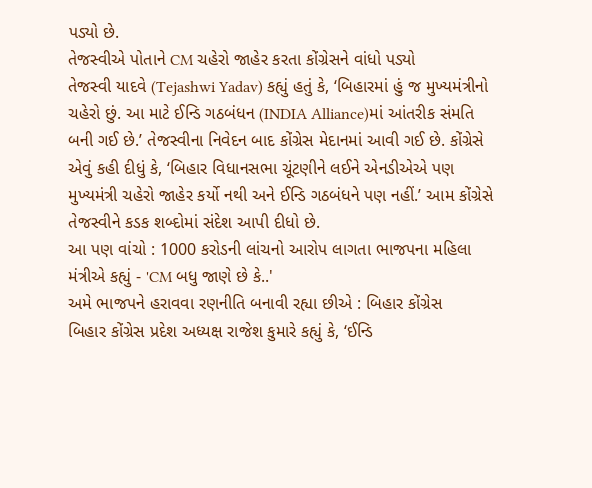પડ્યો છે.
તેજસ્વીએ પોતાને CM ચહેરો જાહેર કરતા કોંગ્રેસને વાંધો પડ્યો
તેજસ્વી યાદવે (Tejashwi Yadav) કહ્યું હતું કે, ‘બિહારમાં હું જ મુખ્યમંત્રીનો ચહેરો છું. આ માટે ઈન્ડિ ગઠબંધન (INDIA Alliance)માં આંતરીક સંમતિ બની ગઈ છે.’ તેજસ્વીના નિવેદન બાદ કોંગ્રેસ મેદાનમાં આવી ગઈ છે. કોંગ્રેસે એવું કહી દીધું કે, ‘બિહાર વિધાનસભા ચૂંટણીને લઈને એનડીએએ પણ મુખ્યમંત્રી ચહેરો જાહેર કર્યો નથી અને ઈન્ડિ ગઠબંધને પણ નહીં.’ આમ કોંગ્રેસે તેજસ્વીને કડક શબ્દોમાં સંદેશ આપી દીધો છે.
આ પણ વાંચો : 1000 કરોડની લાંચનો આરોપ લાગતા ભાજપના મહિલા મંત્રીએ કહ્યું - 'CM બધુ જાણે છે કે..'
અમે ભાજપને હરાવવા રણનીતિ બનાવી રહ્યા છીએ : બિહાર કોંગ્રેસ
બિહાર કોંગ્રેસ પ્રદેશ અધ્યક્ષ રાજેશ કુમારે કહ્યું કે, ‘ઈન્ડિ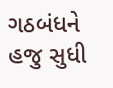ગઠબંધને હજુ સુધી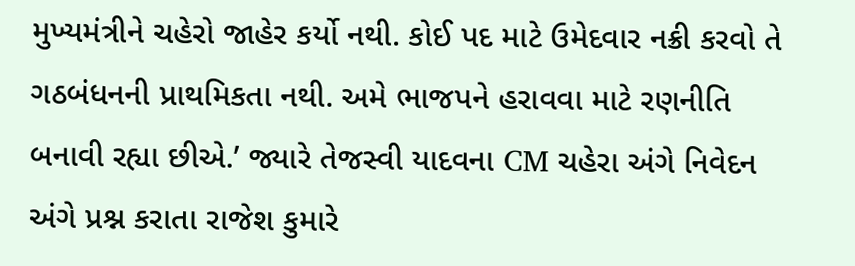મુખ્યમંત્રીને ચહેરો જાહેર કર્યો નથી. કોઈ પદ માટે ઉમેદવાર નક્રી કરવો તે ગઠબંધનની પ્રાથમિકતા નથી. અમે ભાજપને હરાવવા માટે રણનીતિ બનાવી રહ્યા છીએ.’ જ્યારે તેજસ્વી યાદવના CM ચહેરા અંગે નિવેદન અંગે પ્રશ્ન કરાતા રાજેશ કુમારે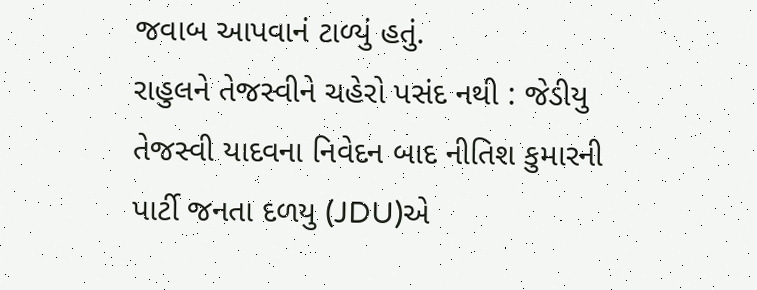જવાબ આપવાનં ટાળ્યું હતું.
રાહુલને તેજસ્વીને ચહેરો પસંદ નથી : જેડીયુ
તેજસ્વી યાદવના નિવેદન બાદ નીતિશ કુમારની પાર્ટી જનતા દળયુ (JDU)એ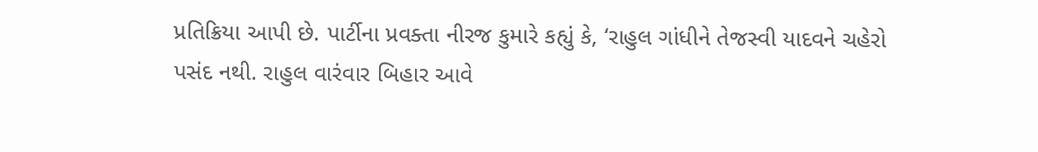પ્રતિક્રિયા આપી છે. પાર્ટીના પ્રવક્તા નીરજ કુમારે કહ્યું કે, ‘રાહુલ ગાંધીને તેજસ્વી યાદવને ચહેરો પસંદ નથી. રાહુલ વારંવાર બિહાર આવે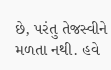છે, પરંતુ તેજસ્વીને મળતા નથી. હવે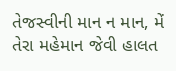તેજસ્વીની માન ન માન, મેં તેરા મહેમાન જેવી હાલત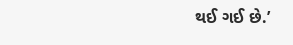થઈ ગઈ છે.’